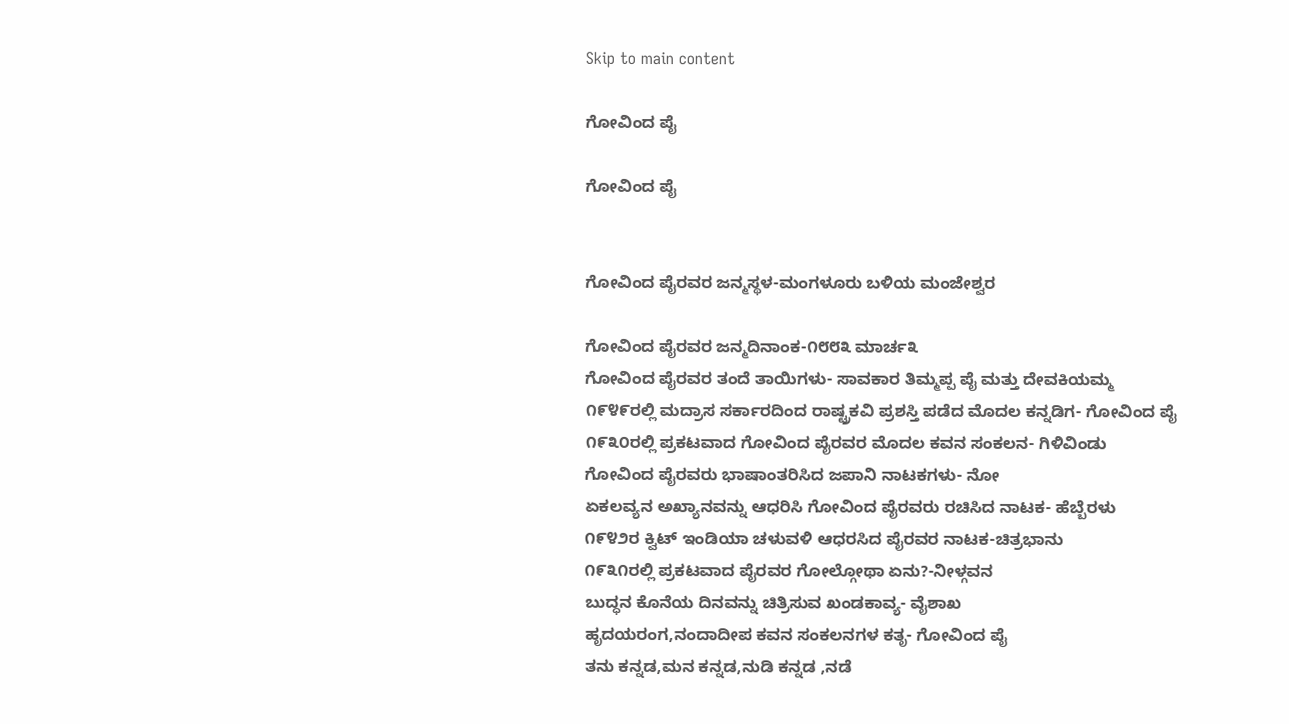Skip to main content

ಗೋವಿಂದ ಪೈ

ಗೋವಿಂದ ಪೈ


ಗೋವಿಂದ ಪೈರವರ ಜನ್ಮಸ್ಥಳ-ಮಂಗಳೂರು ಬಳಿಯ ಮಂಜೇಶ್ವರ

ಗೋವಿಂದ ಪೈರವರ ಜನ್ಮದಿನಾಂಕ-೧೮೮೩ ಮಾರ್ಚ೩
ಗೋವಿಂದ ಪೈರವರ ತಂದೆ ತಾಯಿಗಳು- ಸಾವಕಾರ ತಿಮ್ಮಪ್ಪ ಪೈ ಮತ್ತು ದೇವಕಿಯಮ್ಮ
೧೯೪೯ರಲ್ಲಿ ಮದ್ರಾಸ ಸರ್ಕಾರದಿಂದ ರಾಷ್ಟ್ರಕವಿ ಪ್ರಶಸ್ತಿ ಪಡೆದ ಮೊದಲ ಕನ್ನಡಿಗ- ಗೋವಿಂದ ಪೈ
೧೯೩೦ರಲ್ಲಿ ಪ್ರಕಟವಾದ ಗೋವಿಂದ ಪೈರವರ ಮೊದಲ ಕವನ ಸಂಕಲನ- ಗಿಳಿವಿಂಡು
ಗೋವಿಂದ ಪೈರವರು ಭಾಷಾಂತರಿಸಿದ ಜಪಾನಿ ನಾಟಕಗಳು- ನೋ
ಏಕಲವ್ಯನ ಅಖ್ಯಾನವನ್ನು ಆಧರಿಸಿ ಗೋವಿಂದ ಪೈರವರು ರಚಿಸಿದ ನಾಟಕ- ಹೆಬ್ಬೆರಳು
೧೯೪೨ರ ಕ್ವಿಟ್ ಇಂಡಿಯಾ ಚಳುವಳಿ ಆಧರಸಿದ ಪೈರವರ ನಾಟಕ-ಚಿತ್ರಭಾನು
೧೯೩೧ರಲ್ಲಿ ಪ್ರಕಟವಾದ ಪೈರವರ ಗೋಲ್ಗೋಥಾ ಏನು?-ನೀಳ್ಗವನ
ಬುದ್ಧನ ಕೊನೆಯ ದಿನವನ್ನು ಚಿತ್ರಿಸುವ ಖಂಡಕಾವ್ಯ- ವೈಶಾಖ
ಹೃದಯರಂಗ,ನಂದಾದೀಪ ಕವನ ಸಂಕಲನಗಳ ಕತೃ- ಗೋವಿಂದ ಪೈ
ತನು ಕನ್ನಡ,ಮನ ಕನ್ನಡ,ನುಡಿ ಕನ್ನಡ ,ನಡೆ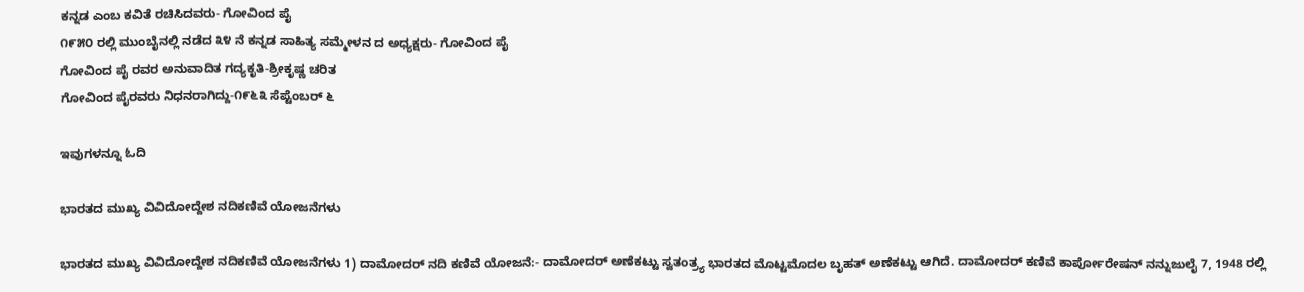ಕನ್ನಡ ಎಂಬ ಕವಿತೆ ರಚಿಸಿದವರು- ಗೋವಿಂದ ಪೈ
೧೯೫೦ ರಲ್ಲಿ ಮುಂಬೈನಲ್ಲಿ ನಡೆದ ೩೪ ನೆ ಕನ್ನಡ ಸಾಹಿತ್ಯ ಸಮ್ಮೇಳನ ದ ಅಧ್ಯಕ್ಷರು- ಗೋವಿಂದ ಪೈ
ಗೋವಿಂದ ಪೈ ರವರ ಅನುವಾದಿತ ಗದ್ಯಕೃತಿ-ಶ್ರೀಕೃಷ್ಣ ಚರಿತ
ಗೋವಿಂದ ಪೈರವರು ನಿಧನರಾಗಿದ್ದು-೧೯೬೩ ಸೆಪ್ಟೆಂಬರ್ ೬

ಇವುಗಳನ್ನೂ ಓದಿ

ಭಾರತದ ಮುಖ್ಯ ವಿವಿದೋದ್ದೇಶ ನದಿಕಣಿವೆ ಯೋಜನೆಗಳು

ಭಾರತದ ಮುಖ್ಯ ವಿವಿದೋದ್ದೇಶ ನದಿಕಣಿವೆ ಯೋಜನೆಗಳು 1) ದಾಮೋದರ್ ನದಿ ಕಣಿವೆ ಯೋಜನೆ:- ದಾಮೋದರ್ ಅಣೆಕಟ್ಟು ಸ್ವತಂತ್ರ್ಯ ಭಾರತದ ಮೊಟ್ಟಮೊದಲ ಬೃಹತ್ ಅಣೆಕಟ್ಟು ಆಗಿದೆ. ದಾಮೋದರ್ ಕಣಿವೆ ಕಾರ್ಪೋರೇಷನ್ ನನ್ನುಜುಲೈ 7, 1948 ರಲ್ಲಿ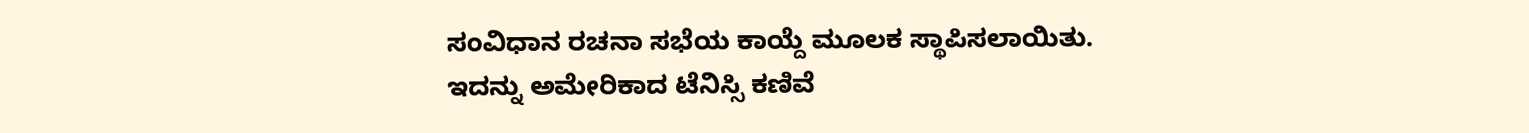ಸಂವಿಧಾನ ರಚನಾ ಸಭೆಯ ಕಾಯ್ದೆ ಮೂಲಕ ಸ್ಥಾಪಿಸಲಾಯಿತು. ಇದನ್ನು ಅಮೇರಿಕಾದ ಟೆನಿಸ್ಸಿ ಕಣಿವೆ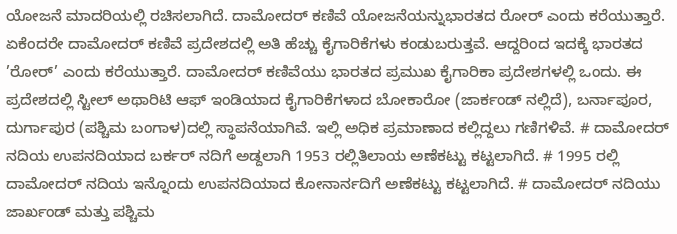ಯೋಜನೆ ಮಾದರಿಯಲ್ಲಿ ರಚಿಸಲಾಗಿದೆ. ದಾಮೋದರ್ ಕಣಿವೆ ಯೋಜನೆಯನ್ನುಭಾರತದ ರೋರ್ ಎಂದು ಕರೆಯುತ್ತಾರೆ. ಏಕೆಂದರೇ ದಾಮೋದರ್ ಕಣಿವೆ ಪ್ರದೇಶದಲ್ಲಿ ಅತಿ ಹೆಚ್ಚು ಕೈಗಾರಿಕೆಗಳು ಕಂಡುಬರುತ್ತವೆ. ಆದ್ದರಿಂದ ಇದಕ್ಕೆ ಭಾರತದ ’ರೋರ್’ ಎಂದು ಕರೆಯುತ್ತಾರೆ. ದಾಮೋದರ್ ಕಣಿವೆಯು ಭಾರತದ ಪ್ರಮುಖ ಕೈಗಾರಿಕಾ ಪ್ರದೇಶಗಳಲ್ಲಿ ಒಂದು. ಈ ಪ್ರದೇಶದಲ್ಲಿ ಸ್ಟೀಲ್ ಅಥಾರಿಟಿ ಆಫ್ ಇಂಡಿಯಾದ ಕೈಗಾರಿಕೆಗಳಾದ ಬೋಕಾರೋ (ಜಾರ್ಕಂಡ್ ನಲ್ಲಿದೆ), ಬರ್ನಾಪೂರ, ದುರ್ಗಾಪುರ (ಪಶ್ಚಿಮ ಬಂಗಾಳ)ದಲ್ಲಿ ಸ್ಥಾಪನೆಯಾಗಿವೆ. ಇಲ್ಲಿ ಅಧಿಕ ಪ್ರಮಾಣಾದ ಕಲ್ಲಿದ್ದಲು ಗಣಿಗಳಿವೆ. # ದಾಮೋದರ್ ನದಿಯ ಉಪನದಿಯಾದ ಬರ್ಕರ್ ನದಿಗೆ ಅಡ್ದಲಾಗಿ 1953 ರಲ್ಲಿತಿಲಾಯ ಅಣೆಕಟ್ಟು ಕಟ್ಟಲಾಗಿದೆ. # 1995 ರಲ್ಲಿ ದಾಮೋದರ್ ನದಿಯ ಇನ್ನೊಂದು ಉಪನದಿಯಾದ ಕೋನಾರ್ನದಿಗೆ ಅಣೆಕಟ್ಟು ಕಟ್ಟಲಾಗಿದೆ. # ದಾಮೋದರ್ ನದಿಯು ಜಾರ್ಖಂಡ್ ಮತ್ತು ಪಶ್ಚಿಮ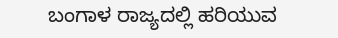ಬಂಗಾಳ ರಾಜ್ಯದಲ್ಲಿ ಹರಿಯುವ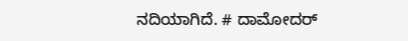ನದಿಯಾಗಿದೆ. # ದಾಮೋದರ್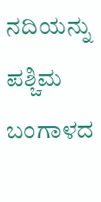ನದಿಯನ್ನು ಪಶ್ಚಿಮ ಬಂಗಾಳದ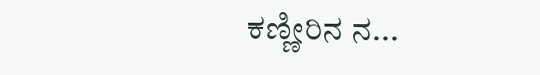ಕಣ್ಣೀರಿನ ನ...